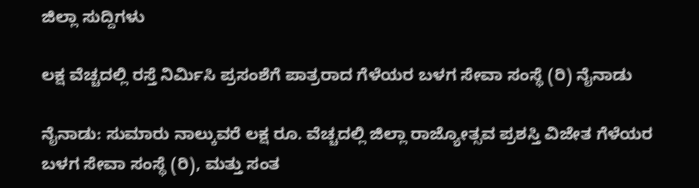ಜಿಲ್ಲಾ ಸುದ್ದಿಗಳು

ಲಕ್ಷ ವೆಚ್ಚದಲ್ಲಿ ರಸ್ತೆ ನಿರ್ಮಿಸಿ ಪ್ರಸಂಶೆಗೆ ಪಾತ್ರರಾದ ಗೆಳೆಯರ ಬಳಗ ಸೇವಾ ಸಂಸ್ಥೆ (ರಿ) ನೈನಾಡು

ನೈನಾಡು: ಸುಮಾರು ನಾಲ್ಕುವರೆ ಲಕ್ಷ ರೂ. ವೆಚ್ಚದಲ್ಲಿ ಜಿಲ್ಲಾ ರಾಜ್ಯೋತ್ಸವ ಪ್ರಶಸ್ತಿ ವಿಜೇತ ಗೆಳೆಯರ ಬಳಗ ಸೇವಾ ಸಂಸ್ಥೆ (ರಿ), ಮತ್ತು ಸಂತ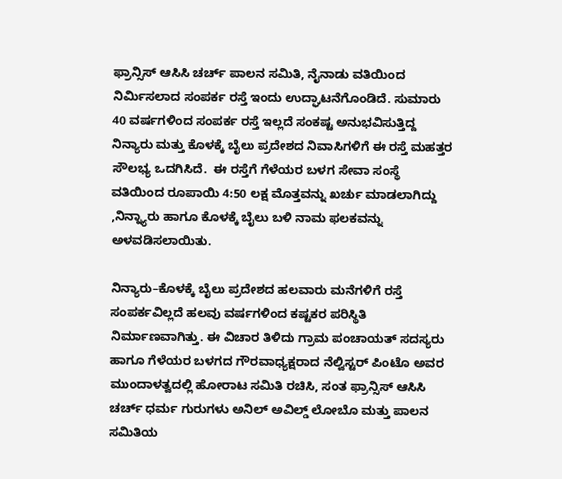ಫ್ರಾನ್ಸಿಸ್ ಆಸಿಸಿ ಚರ್ಚ್ ಪಾಲನ ಸಮಿತಿ, ನೈನಾಡು ವತಿಯಿಂದ ನಿರ್ಮಿಸಲಾದ ಸಂಪರ್ಕ ರಸ್ತೆ ಇಂದು ಉದ್ಘಾಟನೆಗೊಂಡಿದೆ. ಸುಮಾರು 40 ವರ್ಷಗಳಿಂದ ಸಂಪರ್ಕ ರಸ್ತೆ ಇಲ್ಲದೆ ಸಂಕಷ್ಟ ಅನುಭವಿಸುತ್ತಿದ್ದ ನಿನ್ಯಾರು ಮತ್ತು ಕೊಳಕ್ಕೆ ಬೈಲು ಪ್ರದೇಶದ ನಿವಾಸಿಗಳಿಗೆ ಈ ರಸ್ತೆ ಮಹತ್ತರ ಸೌಲಭ್ಯ ಒದಗಿಸಿದೆ.  ಈ ರಸ್ತೆಗೆ ಗೆಳೆಯರ ಬಳಗ ಸೇವಾ ಸಂಸ್ಥೆ ವತಿಯಿಂದ ರೂಪಾಯಿ 4:50 ಲಕ್ಷ ಮೊತ್ತವನ್ನು ಖರ್ಚು ಮಾಡಲಾಗಿದ್ದು ,ನಿನ್ನ್ಯಾರು ಹಾಗೂ ಕೊಳಕ್ಕೆ ಬೈಲು ಬಳಿ ನಾಮ ಫಲಕವನ್ನು ಅಳವಡಿಸಲಾಯಿತು.

ನಿನ್ಯಾರು–ಕೊಳಕ್ಕೆ ಬೈಲು ಪ್ರದೇಶದ ಹಲವಾರು ಮನೆಗಳಿಗೆ ರಸ್ತೆ ಸಂಪರ್ಕವಿಲ್ಲದೆ ಹಲವು ವರ್ಷಗಳಿಂದ ಕಷ್ಟಕರ ಪರಿಸ್ಥಿತಿ ನಿರ್ಮಾಣವಾಗಿತ್ತು. ಈ ವಿಚಾರ ತಿಳಿದು ಗ್ರಾಮ ಪಂಚಾಯತ್ ಸದಸ್ಯರು ಹಾಗೂ ಗೆಳೆಯರ ಬಳಗದ ಗೌರವಾಧ್ಯಕ್ಷರಾದ ನೆಲ್ವಿಸ್ಟರ್ ಪಿಂಟೊ ಅವರ ಮುಂದಾಳತ್ವದಲ್ಲಿ ಹೋರಾಟ ಸಮಿತಿ ರಚಿಸಿ, ಸಂತ ಫ್ರಾನ್ಸಿಸ್ ಆಸಿಸಿ ಚರ್ಚ್ ಧರ್ಮ ಗುರುಗಳು ಅನಿಲ್ ಅವಿಲ್ಡ್ ಲೋಬೊ ಮತ್ತು ಪಾಲನ ಸಮಿತಿಯ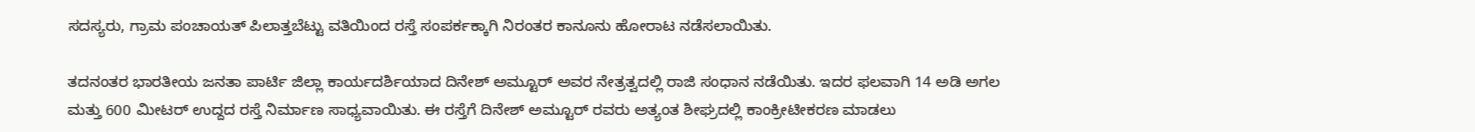ಸದಸ್ಯರು, ಗ್ರಾಮ ಪಂಚಾಯತ್ ಪಿಲಾತ್ತಬೆಟ್ಟು ವತಿಯಿಂದ ರಸ್ತೆ ಸಂಪರ್ಕಕ್ಕಾಗಿ ನಿರಂತರ ಕಾನೂನು ಹೋರಾಟ ನಡೆಸಲಾಯಿತು.

ತದನಂತರ ಭಾರತೀಯ ಜನತಾ ಪಾರ್ಟಿ ಜಿಲ್ಲಾ ಕಾರ್ಯದರ್ಶಿಯಾದ ದಿನೇಶ್ ಅಮ್ಟೂರ್ ಅವರ ನೇತ್ರತ್ವದಲ್ಲಿ ರಾಜಿ ಸಂಧಾನ ನಡೆಯಿತು. ಇದರ ಫಲವಾಗಿ 14 ಅಡಿ ಅಗಲ ಮತ್ತು 600 ಮೀಟರ್ ಉದ್ದದ ರಸ್ತೆ ನಿರ್ಮಾಣ ಸಾಧ್ಯವಾಯಿತು. ಈ ರಸ್ತೆಗೆ ದಿನೇಶ್ ಅಮ್ಟೂರ್ ರವರು ಅತ್ಯಂತ ಶೀಘ್ರದಲ್ಲಿ ಕಾಂಕ್ರೀಟೀಕರಣ ಮಾಡಲು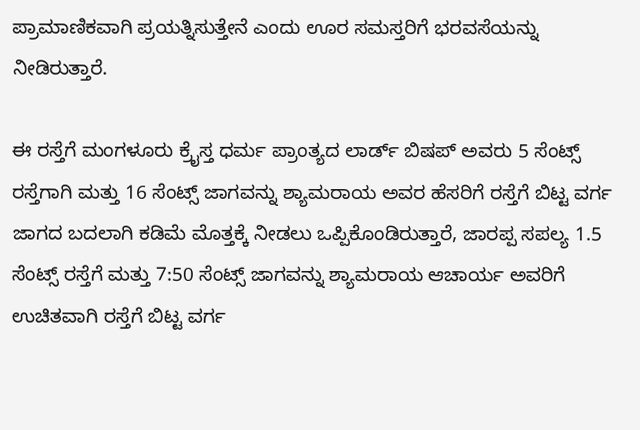ಪ್ರಾಮಾಣಿಕವಾಗಿ ಪ್ರಯತ್ನಿಸುತ್ತೇನೆ ಎಂದು ಊರ ಸಮಸ್ತರಿಗೆ ಭರವಸೆಯನ್ನು ನೀಡಿರುತ್ತಾರೆ.

ಈ ರಸ್ತೆಗೆ ಮಂಗಳೂರು ಕ್ರೈಸ್ತ ಧರ್ಮ ಪ್ರಾಂತ್ಯದ ಲಾರ್ಡ್ ಬಿಷಪ್ ಅವರು 5 ಸೆಂಟ್ಸ್ ರಸ್ತೆಗಾಗಿ ಮತ್ತು 16 ಸೆಂಟ್ಸ್ ಜಾಗವನ್ನು ಶ್ಯಾಮರಾಯ ಅವರ ಹೆಸರಿಗೆ ರಸ್ತೆಗೆ ಬಿಟ್ಟ ವರ್ಗ ಜಾಗದ ಬದಲಾಗಿ ಕಡಿಮೆ ಮೊತ್ತಕ್ಕೆ ನೀಡಲು ಒಪ್ಪಿಕೊಂಡಿರುತ್ತಾರೆ, ಜಾರಪ್ಪ ಸಪಲ್ಯ 1.5 ಸೆಂಟ್ಸ್ ರಸ್ತೆಗೆ ಮತ್ತು 7:50 ಸೆಂಟ್ಸ್ ಜಾಗವನ್ನು ಶ್ಯಾಮರಾಯ ಆಚಾರ್ಯ ಅವರಿಗೆ ಉಚಿತವಾಗಿ ರಸ್ತೆಗೆ ಬಿಟ್ಟ ವರ್ಗ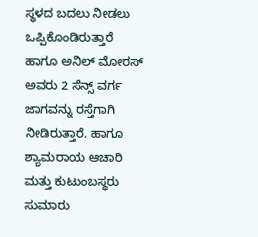ಸ್ಥಳದ ಬದಲು ನೀಡಲು ಒಪ್ಪಿಕೊಂಡಿರುತ್ತಾರೆ ಹಾಗೂ ಅನಿಲ್ ಮೋರಸ್ ಅವರು 2 ಸೆನ್ಸ್ ವರ್ಗ ಜಾಗವನ್ನು ರಸ್ತೆಗಾಗಿ ನೀಡಿರುತ್ತಾರೆ. ಹಾಗೂ ಶ್ಯಾಮರಾಯ ಆಚಾರಿ ಮತ್ತು ಕುಟುಂಬಸ್ಥರು ಸುಮಾರು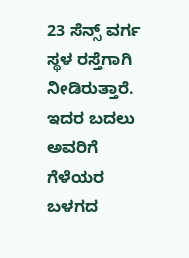23 ಸೆನ್ಸ್ ವರ್ಗ ಸ್ಥಳ ರಸ್ತೆಗಾಗಿ ನೀಡಿರುತ್ತಾರೆ. ಇದರ ಬದಲು ಅವರಿಗೆ ಗೆಳೆಯರ ಬಳಗದ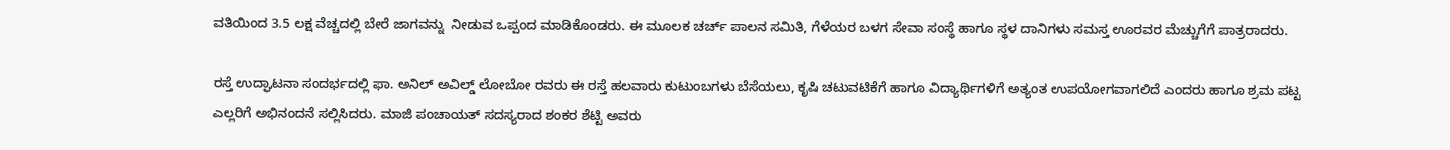ವತಿಯಿಂದ 3.5 ಲಕ್ಷ ವೆಚ್ಚದಲ್ಲಿ ಬೇರೆ ಜಾಗವನ್ನು  ನೀಡುವ ಒಪ್ಪಂದ ಮಾಡಿಕೊಂಡರು. ಈ ಮೂಲಕ ಚರ್ಚ್ ಪಾಲನ ಸಮಿತಿ, ಗೆಳೆಯರ ಬಳಗ ಸೇವಾ ಸಂಸ್ಥೆ ಹಾಗೂ ಸ್ಥಳ ದಾನಿಗಳು ಸಮಸ್ತ ಊರವರ ಮೆಚ್ಚುಗೆಗೆ ಪಾತ್ರರಾದರು.

ರಸ್ತೆ ಉದ್ಘಾಟನಾ ಸಂದರ್ಭದಲ್ಲಿ ಫಾ. ಅನಿಲ್ ಅವಿಲ್ಡ್ ಲೋಬೋ ರವರು ಈ ರಸ್ತೆ ಹಲವಾರು ಕುಟುಂಬಗಳು ಬೆಸೆಯಲು, ಕೃಷಿ ಚಟುವಟಿಕೆಗೆ ಹಾಗೂ ವಿದ್ಯಾರ್ಥಿಗಳಿಗೆ ಅತ್ಯಂತ ಉಪಯೋಗವಾಗಲಿದೆ ಎಂದರು ಹಾಗೂ ಶ್ರಮ ಪಟ್ಟ ಎಲ್ಲರಿಗೆ ಅಭಿನಂದನೆ ಸಲ್ಲಿಸಿದರು. ಮಾಜಿ ಪಂಚಾಯತ್ ಸದಸ್ಯರಾದ ಶಂಕರ ಶೆಟ್ಟಿ ಅವರು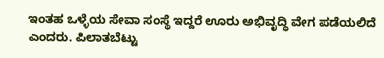ಇಂತಹ ಒಳ್ಳೆಯ ಸೇವಾ ಸಂಸ್ಥೆ ಇದ್ದರೆ ಊರು ಅಭಿವೃದ್ಧಿ ವೇಗ ಪಡೆಯಲಿದೆ ಎಂದರು. ಪಿಲಾತಬೆಟ್ಟು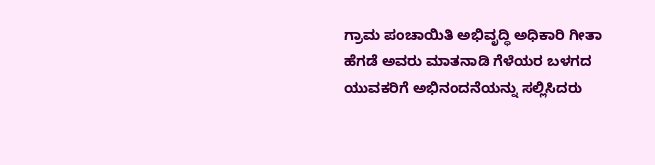ಗ್ರಾಮ ಪಂಚಾಯಿತಿ ಅಭಿವೃದ್ಧಿ ಅಧಿಕಾರಿ ಗೀತಾ ಹೆಗಡೆ ಅವರು ಮಾತನಾಡಿ ಗೆಳೆಯರ ಬಳಗದ ಯುವಕರಿಗೆ ಅಭಿನಂದನೆಯನ್ನು ಸಲ್ಲಿಸಿದರು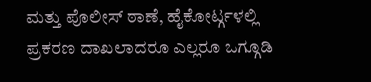ಮತ್ತು ಪೊಲೀಸ್ ಠಾಣೆ, ಹೈಕೋರ್ಟ್ಗಳಲ್ಲಿ ಪ್ರಕರಣ ದಾಖಲಾದರೂ ಎಲ್ಲರೂ ಒಗ್ಗೂಡಿ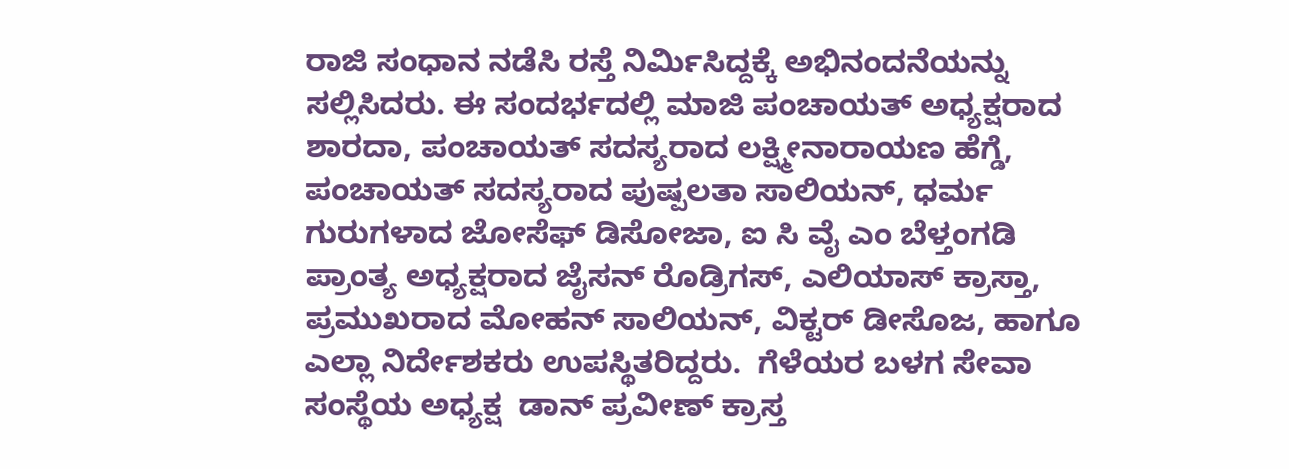ರಾಜಿ ಸಂಧಾನ ನಡೆಸಿ ರಸ್ತೆ ನಿರ್ಮಿಸಿದ್ದಕ್ಕೆ ಅಭಿನಂದನೆಯನ್ನು ಸಲ್ಲಿಸಿದರು. ಈ ಸಂದರ್ಭದಲ್ಲಿ ಮಾಜಿ ಪಂಚಾಯತ್ ಅಧ್ಯಕ್ಷರಾದ ಶಾರದಾ, ಪಂಚಾಯತ್ ಸದಸ್ಯರಾದ ಲಕ್ಷ್ಮೀನಾರಾಯಣ ಹೆಗ್ಡೆ, ಪಂಚಾಯತ್ ಸದಸ್ಯರಾದ ಪುಷ್ಪಲತಾ ಸಾಲಿಯನ್, ಧರ್ಮ ಗುರುಗಳಾದ ಜೋಸೆಫ್ ಡಿಸೋಜಾ, ಐ ಸಿ ವೈ ಎಂ ಬೆಳ್ತಂಗಡಿ  ಪ್ರಾಂತ್ಯ ಅಧ್ಯಕ್ಷರಾದ ಜೈಸನ್ ರೊಡ್ರಿಗಸ್, ಎಲಿಯಾಸ್ ಕ್ರಾಸ್ತಾ, ಪ್ರಮುಖರಾದ ಮೋಹನ್ ಸಾಲಿಯನ್, ವಿಕ್ಟರ್ ಡೀಸೊಜ, ಹಾಗೂ ಎಲ್ಲಾ ನಿರ್ದೇಶಕರು ಉಪಸ್ಥಿತರಿದ್ದರು.  ಗೆಳೆಯರ ಬಳಗ ಸೇವಾ ಸಂಸ್ಥೆಯ ಅಧ್ಯಕ್ಷ  ಡಾನ್ ಪ್ರವೀಣ್ ಕ್ರಾಸ್ತ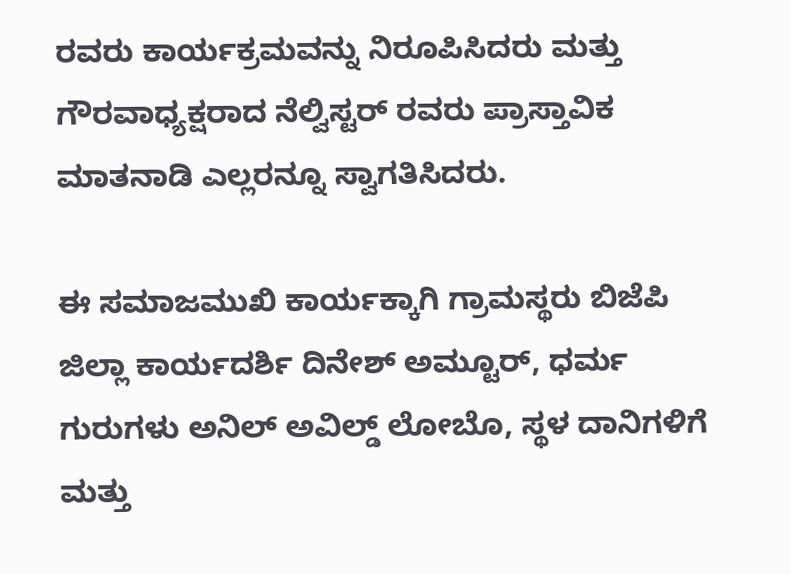ರವರು ಕಾರ್ಯಕ್ರಮವನ್ನು ನಿರೂಪಿಸಿದರು ಮತ್ತು ಗೌರವಾಧ್ಯಕ್ಷರಾದ ನೆಲ್ವಿಸ್ಟರ್ ರವರು ಪ್ರಾಸ್ತಾವಿಕ ಮಾತನಾಡಿ ಎಲ್ಲರನ್ನೂ ಸ್ವಾಗತಿಸಿದರು.

ಈ ಸಮಾಜಮುಖಿ ಕಾರ್ಯಕ್ಕಾಗಿ ಗ್ರಾಮಸ್ಥರು ಬಿಜೆಪಿ ಜಿಲ್ಲಾ ಕಾರ್ಯದರ್ಶಿ ದಿನೇಶ್ ಅಮ್ಟೂರ್, ಧರ್ಮ ಗುರುಗಳು ಅನಿಲ್ ಅವಿಲ್ಡ್ ಲೋಬೊ, ಸ್ಥಳ ದಾನಿಗಳಿಗೆ ಮತ್ತು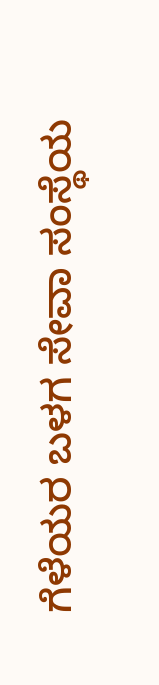ಗೆಳೆಯರ ಬಳಗ ಸೇವಾ ಸಂಸ್ಥೆಯ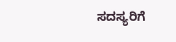ಸದಸ್ಯರಿಗೆ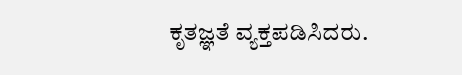ಕೃತಜ್ಞತೆ ವ್ಯಕ್ತಪಡಿಸಿದರು.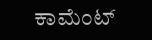ಕಾಮೆಂಟ್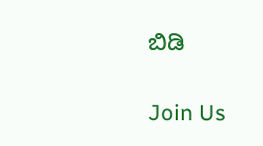ಬಿಡಿ

Join Us